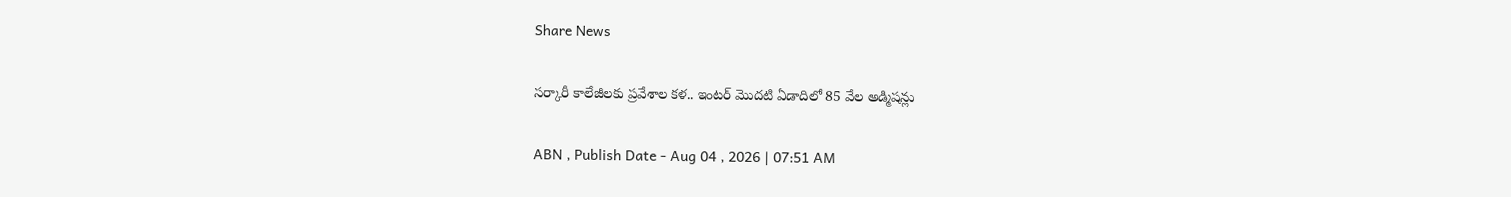Share News

సర్కారీ కాలేజీలకు ప్రవేశాల కళ.. ఇంటర్‌ మొదటి ఏడాదిలో 85 వేల అడ్మిషన్లు

ABN , Publish Date - Aug 04 , 2026 | 07:51 AM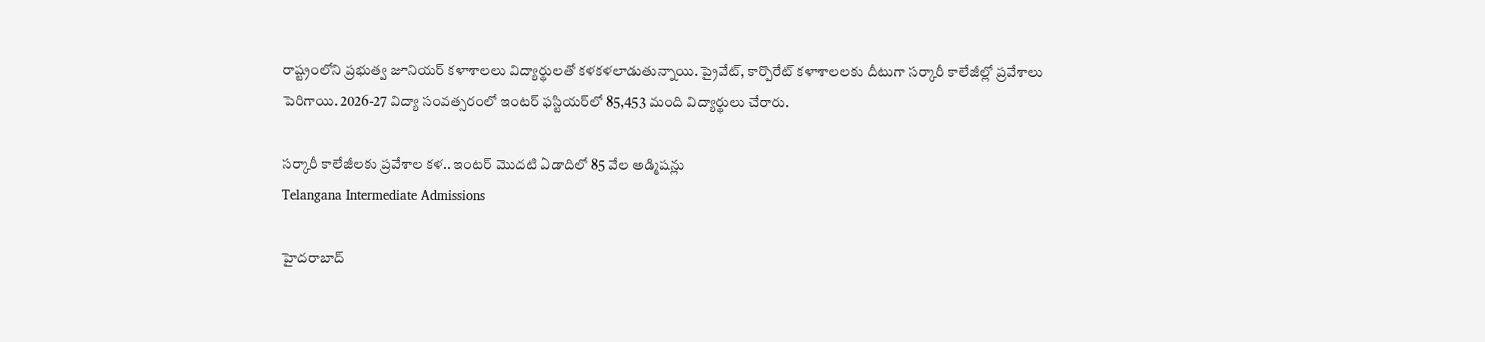రాష్ట్రంలోని ప్రభుత్వ జూనియర్‌ కళాశాలలు విద్యార్థులతో కళకళలాడుతున్నాయి. ప్రైవేట్‌, కార్పొరేట్‌ కళాశాలలకు దీటుగా సర్కారీ కాలేజీల్లో ప్రవేశాలు పెరిగాయి. 2026-27 విద్యా సంవత్సరంలో ఇంటర్‌ ఫస్టియర్‌లో 85,453 మంది విద్యార్థులు చేరారు.

సర్కారీ కాలేజీలకు ప్రవేశాల కళ.. ఇంటర్‌ మొదటి ఏడాదిలో 85 వేల అడ్మిషన్లు
Telangana Intermediate Admissions

హైదరాబాద్‌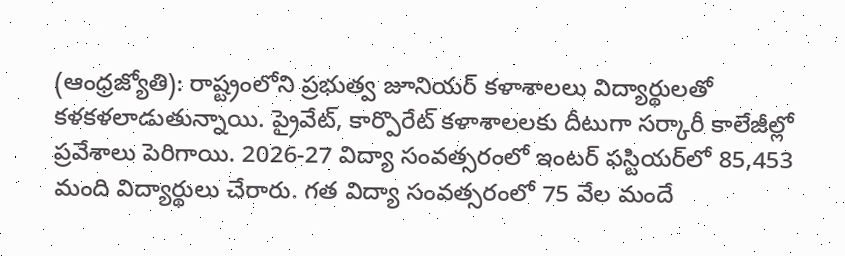(ఆంధ్రజ్యోతి): రాష్ట్రంలోని ప్రభుత్వ జూనియర్‌ కళాశాలలు విద్యార్థులతో కళకళలాడుతున్నాయి. ప్రైవేట్‌, కార్పొరేట్‌ కళాశాలలకు దీటుగా సర్కారీ కాలేజీల్లో ప్రవేశాలు పెరిగాయి. 2026-27 విద్యా సంవత్సరంలో ఇంటర్‌ ఫస్టియర్‌లో 85,453 మంది విద్యార్థులు చేరారు. గత విద్యా సంవత్సరంలో 75 వేల మందే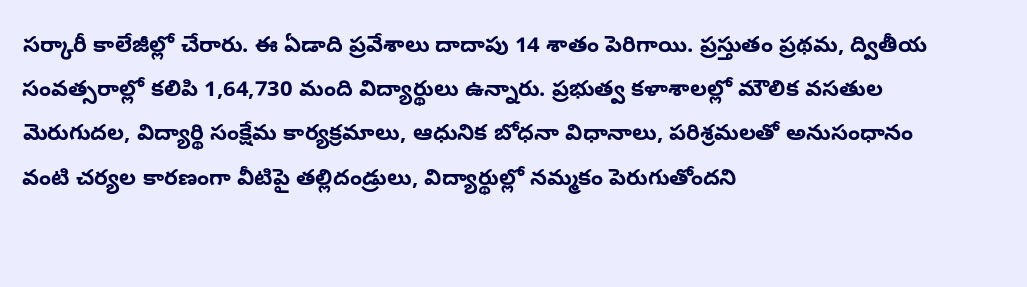సర్కారీ కాలేజీల్లో చేరారు. ఈ ఏడాది ప్రవేశాలు దాదాపు 14 శాతం పెరిగాయి. ప్రస్తుతం ప్రథమ, ద్వితీయ సంవత్సరాల్లో కలిపి 1,64,730 మంది విద్యార్థులు ఉన్నారు. ప్రభుత్వ కళాశాలల్లో మౌలిక వసతుల మెరుగుదల, విద్యార్థి సంక్షేమ కార్యక్రమాలు, ఆధునిక బోధనా విధానాలు, పరిశ్రమలతో అనుసంధానం వంటి చర్యల కారణంగా వీటిపై తల్లిదండ్రులు, విద్యార్థుల్లో నమ్మకం పెరుగుతోందని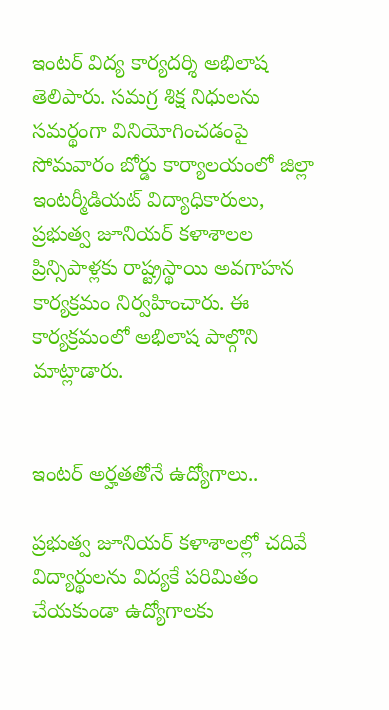ఇంటర్‌ విద్య కార్యదర్శి అభిలాష తెలిపారు. సమగ్ర శిక్ష నిధులను సమర్థంగా వినియోగించడంపై సోమవారం బోర్డు కార్యాలయంలో జిల్లా ఇంటర్మీడియట్‌ విద్యాధికారులు, ప్రభుత్వ జూనియర్‌ కళాశాలల ప్రిన్సిపాళ్లకు రాష్ట్రస్థాయి అవగాహన కార్యక్రమం నిర్వహించారు. ఈ కార్యక్రమంలో అభిలాష పాల్గొని మాట్లాడారు.


ఇంటర్‌ అర్హతతోనే ఉద్యోగాలు..

ప్రభుత్వ జూనియర్‌ కళాశాలల్లో చదివే విద్యార్థులను విద్యకే పరిమితం చేయకుండా ఉద్యోగాలకు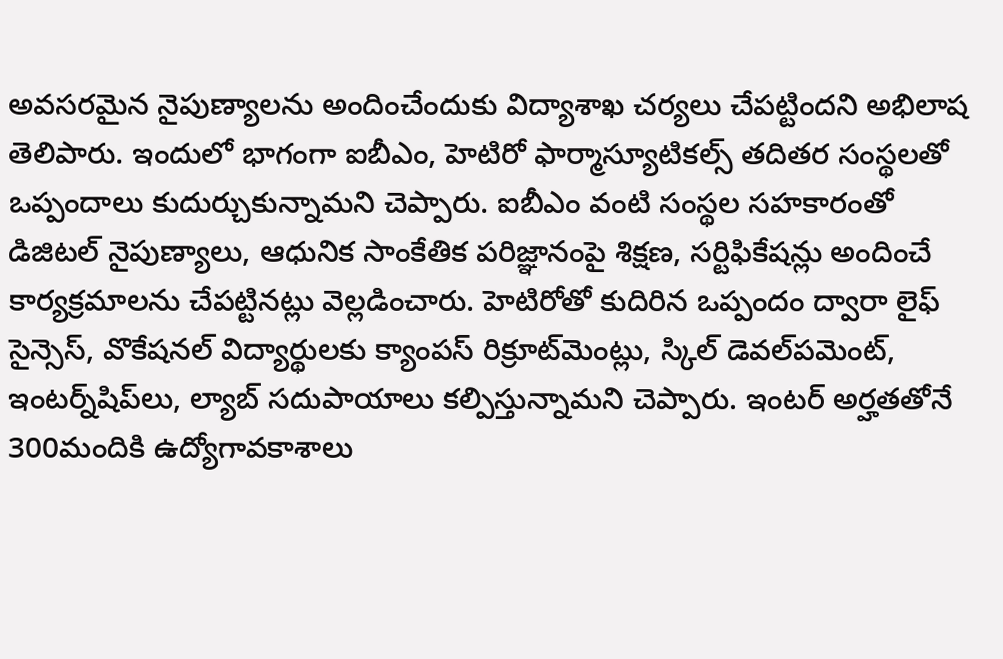అవసరమైన నైపుణ్యాలను అందించేందుకు విద్యాశాఖ చర్యలు చేపట్టిందని అభిలాష తెలిపారు. ఇందులో భాగంగా ఐబీఎం, హెటిరో ఫార్మాస్యూటికల్స్‌ తదితర సంస్థలతో ఒప్పందాలు కుదుర్చుకున్నామని చెప్పారు. ఐబీఎం వంటి సంస్థల సహకారంతో డిజిటల్‌ నైపుణ్యాలు, ఆధునిక సాంకేతిక పరిజ్ఞానంపై శిక్షణ, సర్టిఫికేషన్లు అందించే కార్యక్రమాలను చేపట్టినట్లు వెల్లడించారు. హెటిరోతో కుదిరిన ఒప్పందం ద్వారా లైఫ్‌ సైన్సెస్‌, వొకేషనల్‌ విద్యార్థులకు క్యాంపస్‌ రిక్రూట్‌మెంట్లు, స్కిల్‌ డెవల్‌పమెంట్‌, ఇంటర్న్‌షిప్‌లు, ల్యాబ్‌ సదుపాయాలు కల్పిస్తున్నామని చెప్పారు. ఇంటర్‌ అర్హతతోనే 300మందికి ఉద్యోగావకాశాలు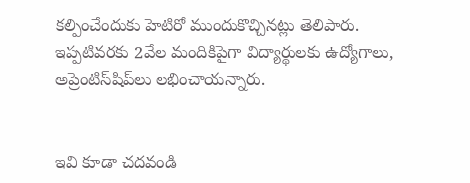కల్పించేందుకు హెటిరో ముందుకొచ్చినట్లు తెలిపారు. ఇప్పటివరకు 2వేల మందికిపైగా విద్యార్థులకు ఉద్యోగాలు, అప్రెంటిస్‌షిప్‌లు లభించాయన్నారు.


ఇవి కూడా చదవండి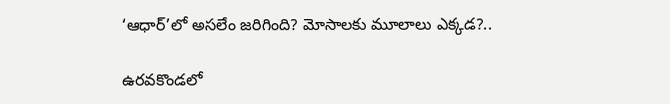‘ఆధార్‌’లో అసలేం జరిగింది? మోసాలకు మూలాలు ఎక్కడ?..

ఉరవకొండలో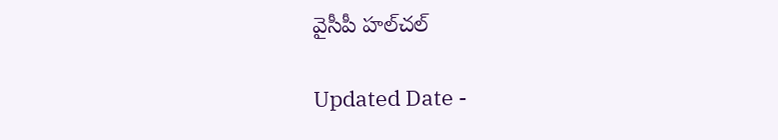వైసీపీ హల్‌చల్‌

Updated Date -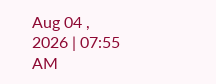Aug 04 , 2026 | 07:55 AM